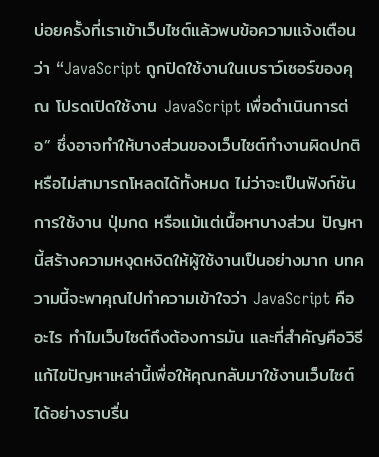บ่อยครั้งที่เราเข้าเว็บไซต์แล้วพบข้อความแจ้งเตือนว่า “JavaScript ถูกปิดใช้งานในเบราว์เซอร์ของคุณ โปรดเปิดใช้งาน JavaScript เพื่อดำเนินการต่อ” ซึ่งอาจทำให้บางส่วนของเว็บไซต์ทำงานผิดปกติหรือไม่สามารถโหลดได้ทั้งหมด ไม่ว่าจะเป็นฟังก์ชันการใช้งาน ปุ่มกด หรือแม้แต่เนื้อหาบางส่วน ปัญหานี้สร้างความหงุดหงิดให้ผู้ใช้งานเป็นอย่างมาก บทความนี้จะพาคุณไปทำความเข้าใจว่า JavaScript คืออะไร ทำไมเว็บไซต์ถึงต้องการมัน และที่สำคัญคือวิธีแก้ไขปัญหาเหล่านี้เพื่อให้คุณกลับมาใช้งานเว็บไซต์ได้อย่างราบรื่น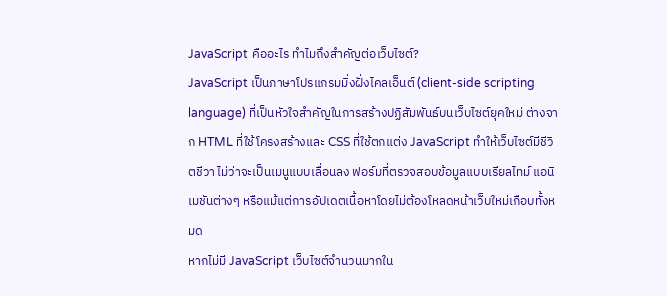JavaScript คืออะไร ทำไมถึงสำคัญต่อเว็บไซต์?
JavaScript เป็นภาษาโปรแกรมมิ่งฝั่งไคลเอ็นต์ (client-side scripting language) ที่เป็นหัวใจสำคัญในการสร้างปฏิสัมพันธ์บนเว็บไซต์ยุคใหม่ ต่างจาก HTML ที่ใช้โครงสร้างและ CSS ที่ใช้ตกแต่ง JavaScript ทำให้เว็บไซต์มีชีวิตชีวา ไม่ว่าจะเป็นเมนูแบบเลื่อนลง ฟอร์มที่ตรวจสอบข้อมูลแบบเรียลไทม์ แอนิเมชันต่างๆ หรือแม้แต่การอัปเดตเนื้อหาโดยไม่ต้องโหลดหน้าเว็บใหม่เกือบทั้งหมด
หากไม่มี JavaScript เว็บไซต์จำนวนมากใน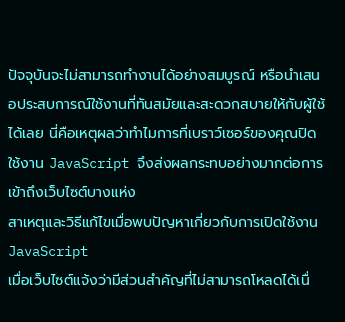ปัจจุบันจะไม่สามารถทำงานได้อย่างสมบูรณ์ หรือนำเสนอประสบการณ์ใช้งานที่ทันสมัยและสะดวกสบายให้กับผู้ใช้ได้เลย นี่คือเหตุผลว่าทำไมการที่เบราว์เซอร์ของคุณปิดใช้งาน JavaScript จึงส่งผลกระทบอย่างมากต่อการเข้าถึงเว็บไซต์บางแห่ง
สาเหตุและวิธีแก้ไขเมื่อพบปัญหาเกี่ยวกับการเปิดใช้งาน JavaScript
เมื่อเว็บไซต์แจ้งว่ามีส่วนสำคัญที่ไม่สามารถโหลดได้เนื่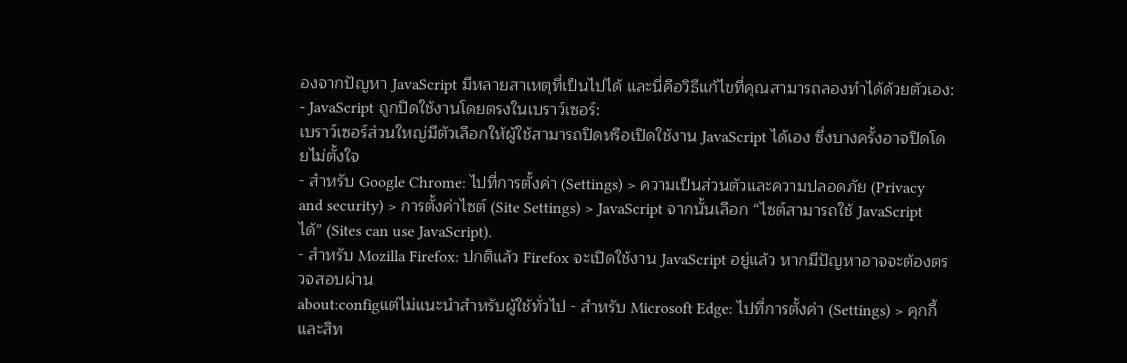องจากปัญหา JavaScript มีหลายสาเหตุที่เป็นไปได้ และนี่คือวิธีแก้ไขที่คุณสามารถลองทำได้ด้วยตัวเอง:
- JavaScript ถูกปิดใช้งานโดยตรงในเบราว์เซอร์:
เบราว์เซอร์ส่วนใหญ่มีตัวเลือกให้ผู้ใช้สามารถปิดหรือเปิดใช้งาน JavaScript ได้เอง ซึ่งบางครั้งอาจปิดโดยไม่ตั้งใจ
- สำหรับ Google Chrome: ไปที่การตั้งค่า (Settings) > ความเป็นส่วนตัวและความปลอดภัย (Privacy and security) > การตั้งค่าไซต์ (Site Settings) > JavaScript จากนั้นเลือก “ไซต์สามารถใช้ JavaScript ได้” (Sites can use JavaScript).
- สำหรับ Mozilla Firefox: ปกติแล้ว Firefox จะเปิดใช้งาน JavaScript อยู่แล้ว หากมีปัญหาอาจจะต้องตรวจสอบผ่าน
about:configแต่ไม่แนะนำสำหรับผู้ใช้ทั่วไป - สำหรับ Microsoft Edge: ไปที่การตั้งค่า (Settings) > คุกกี้และสิท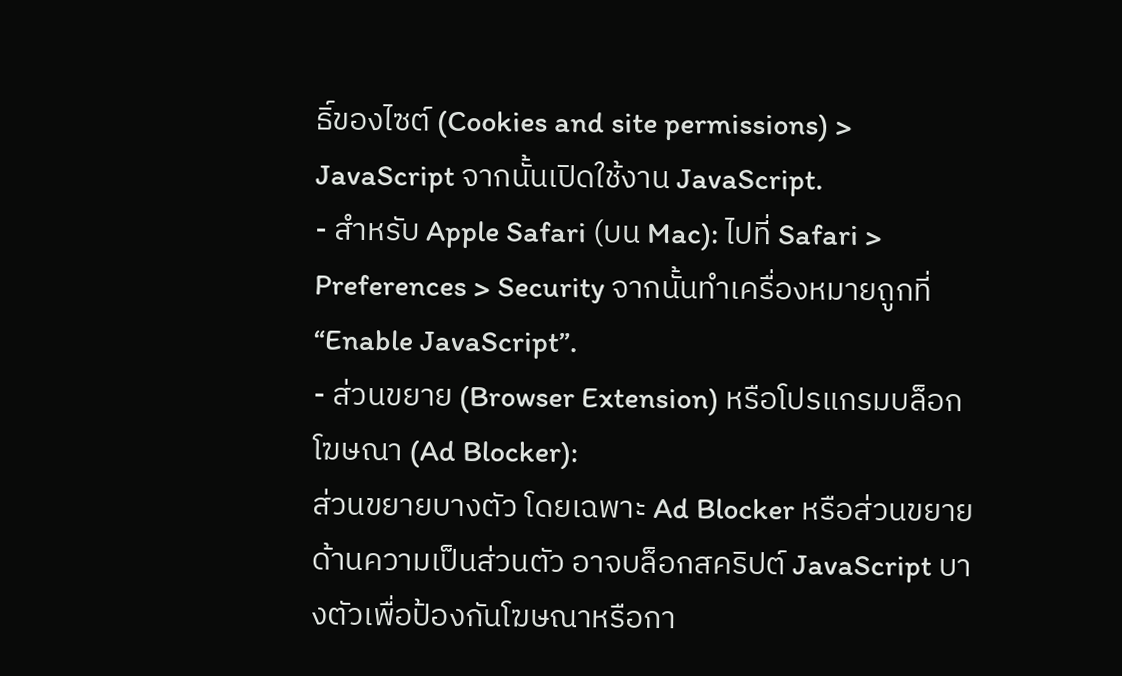ธิ์ของไซต์ (Cookies and site permissions) > JavaScript จากนั้นเปิดใช้งาน JavaScript.
- สำหรับ Apple Safari (บน Mac): ไปที่ Safari > Preferences > Security จากนั้นทำเครื่องหมายถูกที่ “Enable JavaScript”.
- ส่วนขยาย (Browser Extension) หรือโปรแกรมบล็อกโฆษณา (Ad Blocker):
ส่วนขยายบางตัว โดยเฉพาะ Ad Blocker หรือส่วนขยายด้านความเป็นส่วนตัว อาจบล็อกสคริปต์ JavaScript บางตัวเพื่อป้องกันโฆษณาหรือกา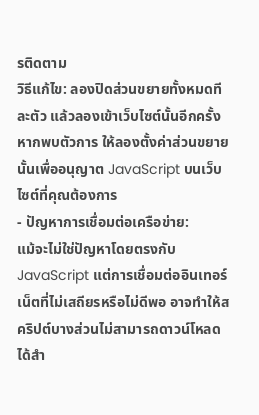รติดตาม
วิธีแก้ไข: ลองปิดส่วนขยายทั้งหมดทีละตัว แล้วลองเข้าเว็บไซต์นั้นอีกครั้ง หากพบตัวการ ให้ลองตั้งค่าส่วนขยายนั้นเพื่ออนุญาต JavaScript บนเว็บไซต์ที่คุณต้องการ
- ปัญหาการเชื่อมต่อเครือข่าย:
แม้จะไม่ใช่ปัญหาโดยตรงกับ JavaScript แต่การเชื่อมต่ออินเทอร์เน็ตที่ไม่เสถียรหรือไม่ดีพอ อาจทำให้สคริปต์บางส่วนไม่สามารถดาวน์โหลดได้สำ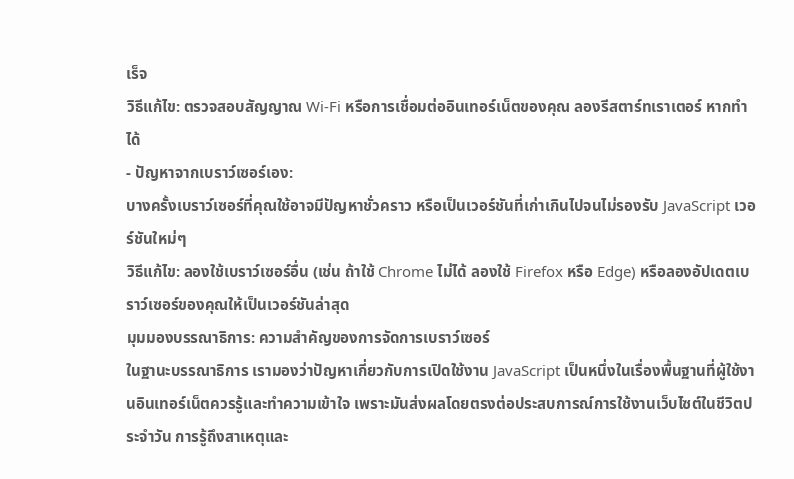เร็จ
วิธีแก้ไข: ตรวจสอบสัญญาณ Wi-Fi หรือการเชื่อมต่ออินเทอร์เน็ตของคุณ ลองรีสตาร์ทเราเตอร์ หากทำได้
- ปัญหาจากเบราว์เซอร์เอง:
บางครั้งเบราว์เซอร์ที่คุณใช้อาจมีปัญหาชั่วคราว หรือเป็นเวอร์ชันที่เก่าเกินไปจนไม่รองรับ JavaScript เวอร์ชันใหม่ๆ
วิธีแก้ไข: ลองใช้เบราว์เซอร์อื่น (เช่น ถ้าใช้ Chrome ไม่ได้ ลองใช้ Firefox หรือ Edge) หรือลองอัปเดตเบราว์เซอร์ของคุณให้เป็นเวอร์ชันล่าสุด
มุมมองบรรณาธิการ: ความสำคัญของการจัดการเบราว์เซอร์
ในฐานะบรรณาธิการ เรามองว่าปัญหาเกี่ยวกับการเปิดใช้งาน JavaScript เป็นหนึ่งในเรื่องพื้นฐานที่ผู้ใช้งานอินเทอร์เน็ตควรรู้และทำความเข้าใจ เพราะมันส่งผลโดยตรงต่อประสบการณ์การใช้งานเว็บไซต์ในชีวิตประจำวัน การรู้ถึงสาเหตุและ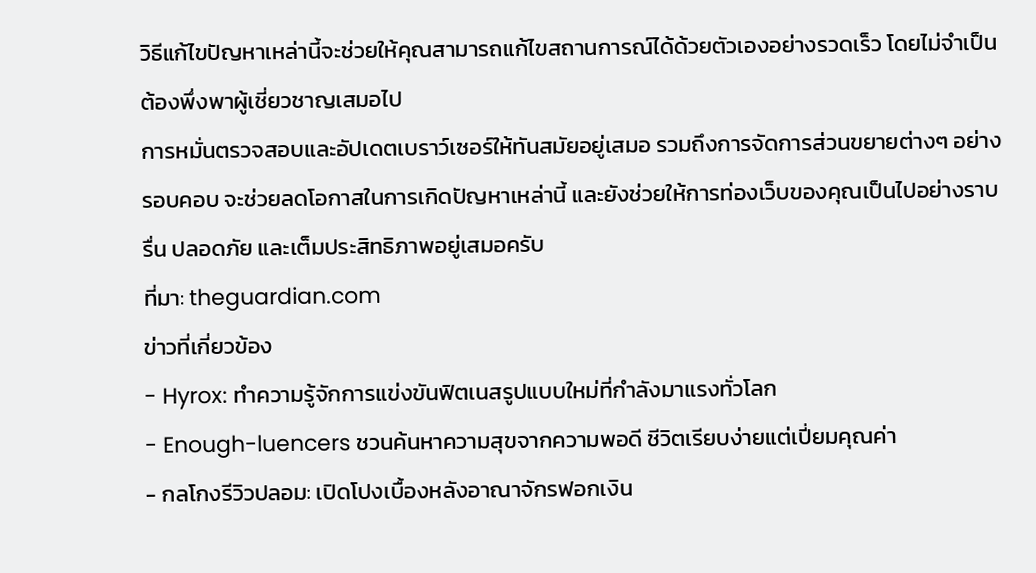วิธีแก้ไขปัญหาเหล่านี้จะช่วยให้คุณสามารถแก้ไขสถานการณ์ได้ด้วยตัวเองอย่างรวดเร็ว โดยไม่จำเป็นต้องพึ่งพาผู้เชี่ยวชาญเสมอไป
การหมั่นตรวจสอบและอัปเดตเบราว์เซอร์ให้ทันสมัยอยู่เสมอ รวมถึงการจัดการส่วนขยายต่างๆ อย่างรอบคอบ จะช่วยลดโอกาสในการเกิดปัญหาเหล่านี้ และยังช่วยให้การท่องเว็บของคุณเป็นไปอย่างราบรื่น ปลอดภัย และเต็มประสิทธิภาพอยู่เสมอครับ
ที่มา: theguardian.com
ข่าวที่เกี่ยวข้อง
- Hyrox: ทำความรู้จักการแข่งขันฟิตเนสรูปแบบใหม่ที่กำลังมาแรงทั่วโลก
- Enough-luencers ชวนค้นหาความสุขจากความพอดี ชีวิตเรียบง่ายแต่เปี่ยมคุณค่า
- กลโกงรีวิวปลอม: เปิดโปงเบื้องหลังอาณาจักรฟอกเงิน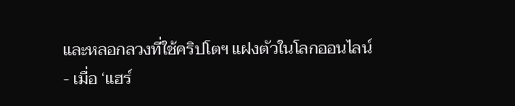และหลอกลวงที่ใช้คริปโตฯ แฝงตัวในโลกออนไลน์
- เมื่อ ‘แฮร์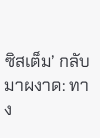ซิสเต็ม’ กลับมาผงาด: ทาง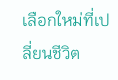เลือกใหม่ที่เปลี่ยนชีวิต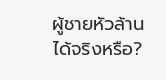ผู้ชายหัวล้านได้จริงหรือ?